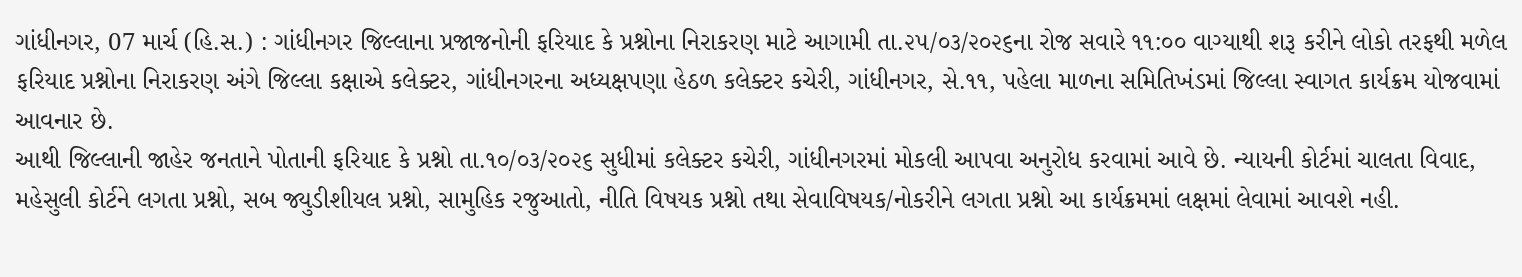ગાંધીનગર, 07 માર્ચ (હિ.સ.) : ગાંધીનગર જિલ્લાના પ્રજાજનોની ફરિયાદ કે પ્રશ્નોના નિરાકરણ માટે આગામી તા.૨૫/૦૩/૨૦૨૬ના રોજ સવારે ૧૧:૦૦ વાગ્યાથી શરૂ કરીને લોકો તરફથી મળેલ ફરિયાદ પ્રશ્નોના નિરાકરણ અંગે જિલ્લા કક્ષાએ કલેક્ટર, ગાંધીનગરના અધ્યક્ષપણા હેઠળ કલેક્ટર કચેરી, ગાંધીનગર, સે.૧૧, પહેલા માળના સમિતિખંડમાં જિલ્લા સ્વાગત કાર્યક્રમ યોજવામાં આવનાર છે.
આથી જિલ્લાની જાહેર જનતાને પોતાની ફરિયાદ કે પ્રશ્નો તા.૧૦/૦૩/૨૦૨૬ સુધીમાં કલેક્ટર કચેરી, ગાંધીનગરમાં મોકલી આપવા અનુરોધ કરવામાં આવે છે. ન્યાયની કોર્ટમાં ચાલતા વિવાદ, મહેસુલી કોર્ટને લગતા પ્રશ્નો, સબ જ્યુડીશીયલ પ્રશ્નો, સામુહિક રજુઆતો, નીતિ વિષયક પ્રશ્નો તથા સેવાવિષયક/નોકરીને લગતા પ્રશ્નો આ કાર્યક્રમમાં લક્ષમાં લેવામાં આવશે નહી.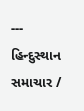---
હિન્દુસ્થાન સમાચાર /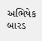અભિષેક બારડ